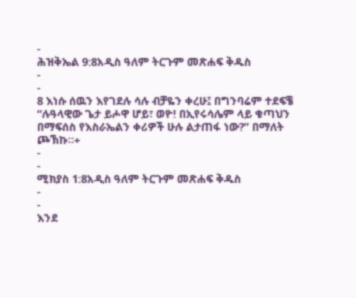-
ሕዝቅኤል 9:8አዲስ ዓለም ትርጉም መጽሐፍ ቅዱስ
-
-
8 እነሱ ሰዉን እየገደሉ ሳሉ ብቻዬን ቀረሁ፤ በግንባሬም ተደፍቼ “ሉዓላዊው ጌታ ይሖዋ ሆይ፣ ወዮ! በኢየሩሳሌም ላይ ቁጣህን በማፍሰስ የእስራኤልን ቀሪዎች ሁሉ ልታጠፋ ነው?” በማለት ጮኽኩ።+
-
-
ሚክያስ 1:8አዲስ ዓለም ትርጉም መጽሐፍ ቅዱስ
-
-
እንደ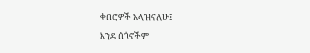ቀበሮዎች አላዝናለሁ፤
እንደ ሰጎኖችም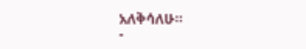አለቅሳለሁ።
-